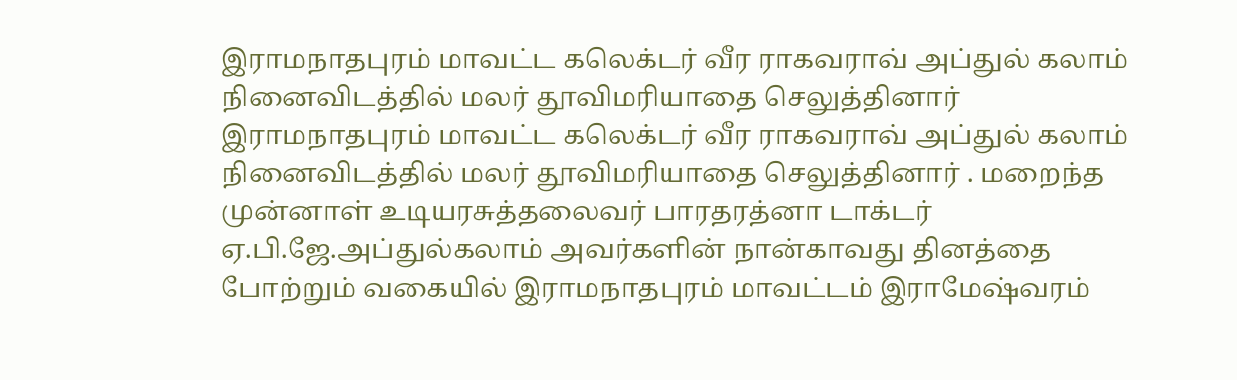இராமநாதபுரம் மாவட்ட கலெக்டர் வீர ராகவராவ் அப்துல் கலாம் நினைவிடத்தில் மலர் தூவிமரியாதை செலுத்தினார்
இராமநாதபுரம் மாவட்ட கலெக்டர் வீர ராகவராவ் அப்துல் கலாம் நினைவிடத்தில் மலர் தூவிமரியாதை செலுத்தினார் . மறைந்த முன்னாள் உடியரசுத்தலைவர் பாரதரத்னா டாக்டர் ஏ.பி.ஜே.அப்துல்கலாம் அவர்களின் நான்காவது தினத்தை போற்றும் வகையில் இராமநாதபுரம் மாவட்டம் இராமேஷ்வரம்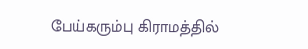பேய்கரும்பு கிராமத்தில்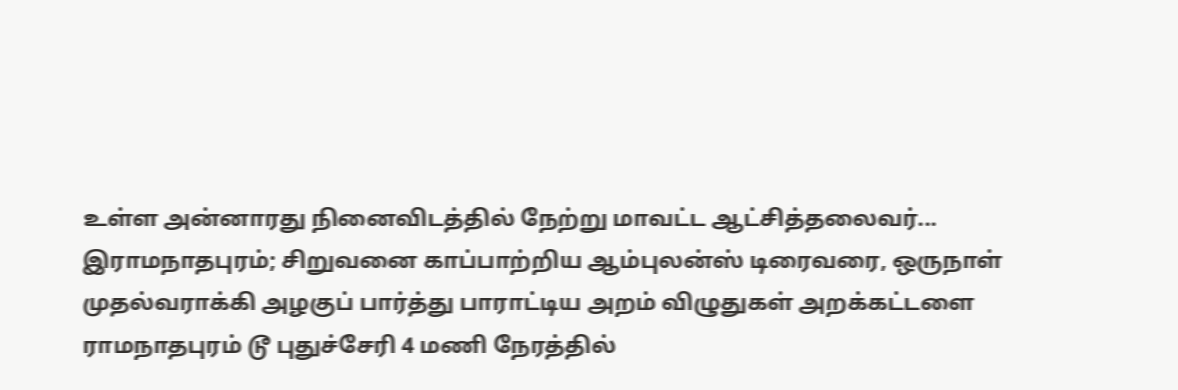உள்ள அன்னாரது நினைவிடத்தில் நேற்று மாவட்ட ஆட்சித்தலைவர்...
இராமநாதபுரம்; சிறுவனை காப்பாற்றிய ஆம்புலன்ஸ் டிரைவரை, ஒருநாள் முதல்வராக்கி அழகுப் பார்த்து பாராட்டிய அறம் விழுதுகள் அறக்கட்டளை
ராமநாதபுரம் டூ புதுச்சேரி 4 மணி நேரத்தில்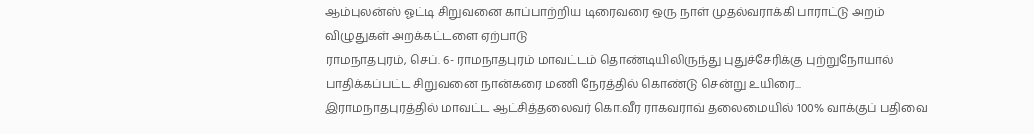ஆம்புலன்ஸ் ஓட்டி சிறுவனை காப்பாற்றிய டிரைவரை ஒரு நாள் முதல்வராக்கி பாராட்டு அறம் விழுதுகள் அறக்கட்டளை ஏற்பாடு
ராமநாதபுரம், செப். 6- ராமநாதபுரம் மாவட்டம் தொண்டியிலிருந்து புதுச்சேரிக்கு புற்றுநோயால் பாதிக்கப்பட்ட சிறுவனை நான்கரை மணி நேரத்தில் கொண்டு சென்று உயிரை...
இராமநாதபுரத்தில் மாவட்ட ஆட்சித்தலைவர் கொ.வீர ராகவராவ் தலைமையில் 100% வாக்குப் பதிவை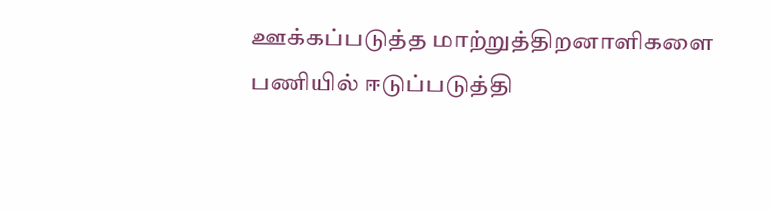ஊக்கப்படுத்த மாற்றுத்திறனாளிகளை பணியில் ஈடுப்படுத்தி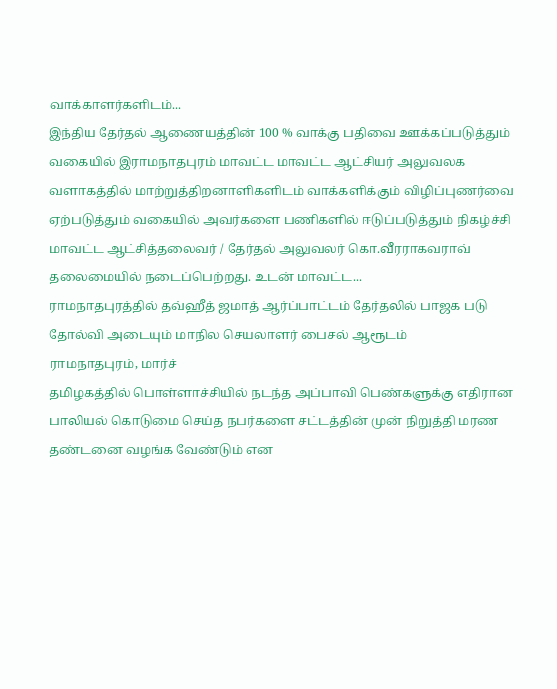வாக்காளர்களிடம்...
இந்திய தேர்தல் ஆணையத்தின் 100 % வாக்கு பதிவை ஊக்கப்படுத்தும் வகையில் இராமநாதபுரம் மாவட்ட மாவட்ட ஆட்சியர் அலுவலக வளாகத்தில் மாற்றுத்திறனாளிகளிடம் வாக்களிக்கும் விழிப்புணர்வை ஏற்படுத்தும் வகையில் அவர்களை பணிகளில் ஈடுப்படுத்தும் நிகழ்ச்சி மாவட்ட ஆட்சித்தலைவர் / தேர்தல் அலுவலர் கொ.வீரராகவராவ் தலைமையில் நடைப்பெற்றது. உடன் மாவட்ட...
ராமநாதபுரத்தில் தவ்ஹீத் ஜமாத் ஆர்ப்பாட்டம் தேர்தலில் பாஜக படு தோல்வி அடையும் மாநில செயலாளர் பைசல் ஆரூடம்
ராமநாதபுரம், மார்ச்
தமிழகத்தில் பொள்ளாச்சியில் நடந்த அப்பாவி பெண்களுக்கு எதிரான பாலியல் கொடுமை செய்த நபர்களை சட்டத்தின் முன் நிறுத்தி மரண தண்டனை வழங்க வேண்டும் என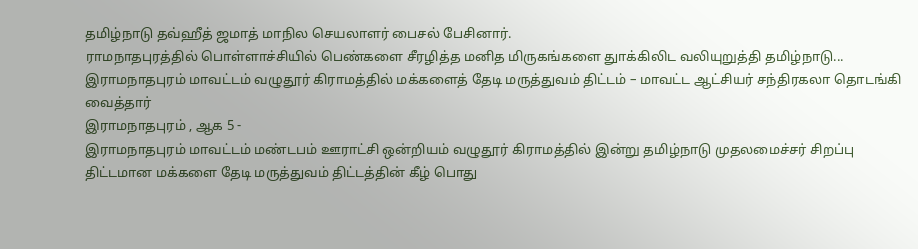தமிழ்நாடு தவ்ஹீத் ஜமாத் மாநில செயலாளர் பைசல் பேசினார்.
ராமநாதபுரத்தில் பொள்ளாச்சியில் பெண்களை சீரழித்த மனித மிருகங்களை துாக்கிலிட வலியுறுத்தி தமிழ்நாடு...
இராமநாதபுரம் மாவட்டம் வழுதூர் கிராமத்தில் மக்களைத் தேடி மருத்துவம் திட்டம் – மாவட்ட ஆட்சியர் சந்திரகலா தொடங்கி வைத்தார்
இராமநாதபுரம் , ஆக 5 -
இராமநாதபுரம் மாவட்டம் மண்டபம் ஊராட்சி ஒன்றியம் வழுதூர் கிராமத்தில் இன்று தமிழ்நாடு முதலமைச்சர் சிறப்பு திட்டமான மக்களை தேடி மருத்துவம் திட்டத்தின் கீழ் பொது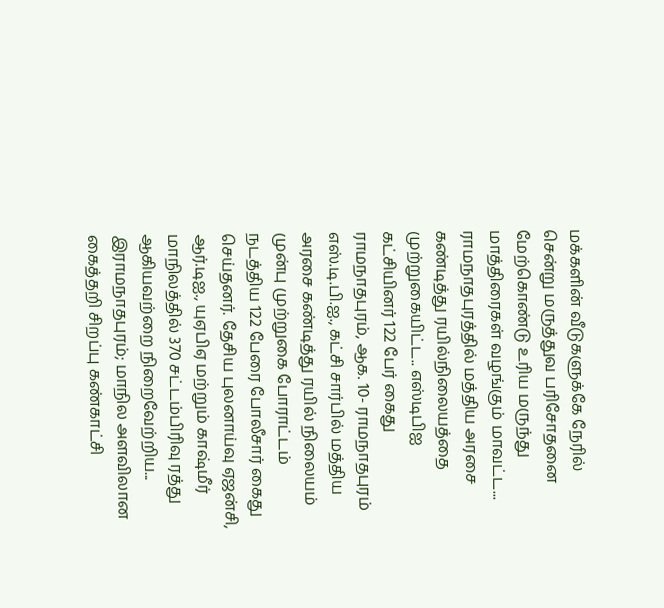மக்களின் வீடுகளுக்கே நேரில் சென்று மருத்துவ பரிசோதனை மேற்கொண்டு உரிய மருந்து மாத்திரைகள் வழங்கும் மாவட்ட...
ராமநாதபுரத்தில் மத்திய அரசை கண்டித்து ரயில்நிலையத்தை முற்றுகையிட்ட.. எஸ்டிபிஐ கட்சியினர் 122 பேர் கைது
ராமநாதபுரம், ஆக. 10- ராமநாதபுரம் எஸ்.டி.பி.ஐ., கட்சி சார்பில் மத்திய அரசை கண்டித்து ரயில் நிலையம் முன்பு முற்றுகை போராட்டம் நடத்திய 122 பேரை போலீசார் கைது செய்தனர். தேசிய புலனாய்வு ஏஜன்சி, ஆர்.டிஐ., யுஏபிஏ மற்றும் காஷ்மீர் மாநிலத்தில் 370 சட்டம்பிரிவு ரத்து ஆகியவற்றை நிறைவேற்றிய...
இராமநாதபுரம்; மாநில அளவிலான கைத்தறி சிறப்பு கண்காட்சி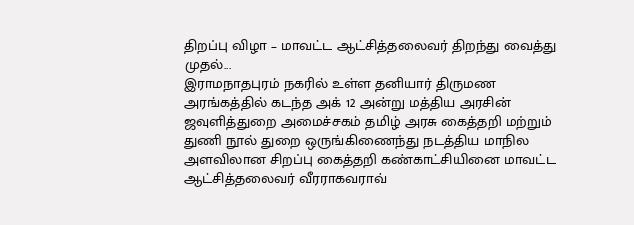திறப்பு விழா – மாவட்ட ஆட்சித்தலைவர் திறந்து வைத்து முதல்...
இராமநாதபுரம் நகரில் உள்ள தனியார் திருமண அரங்கத்தில் கடந்த அக் 12 அன்று மத்திய அரசின் ஜவுளித்துறை அமைச்சகம் தமிழ் அரசு கைத்தறி மற்றும் துணி நூல் துறை ஒருங்கிணைந்து நடத்திய மாநில அளவிலான சிறப்பு கைத்தறி கண்காட்சியினை மாவட்ட ஆட்சித்தலைவர் வீரராகவராவ்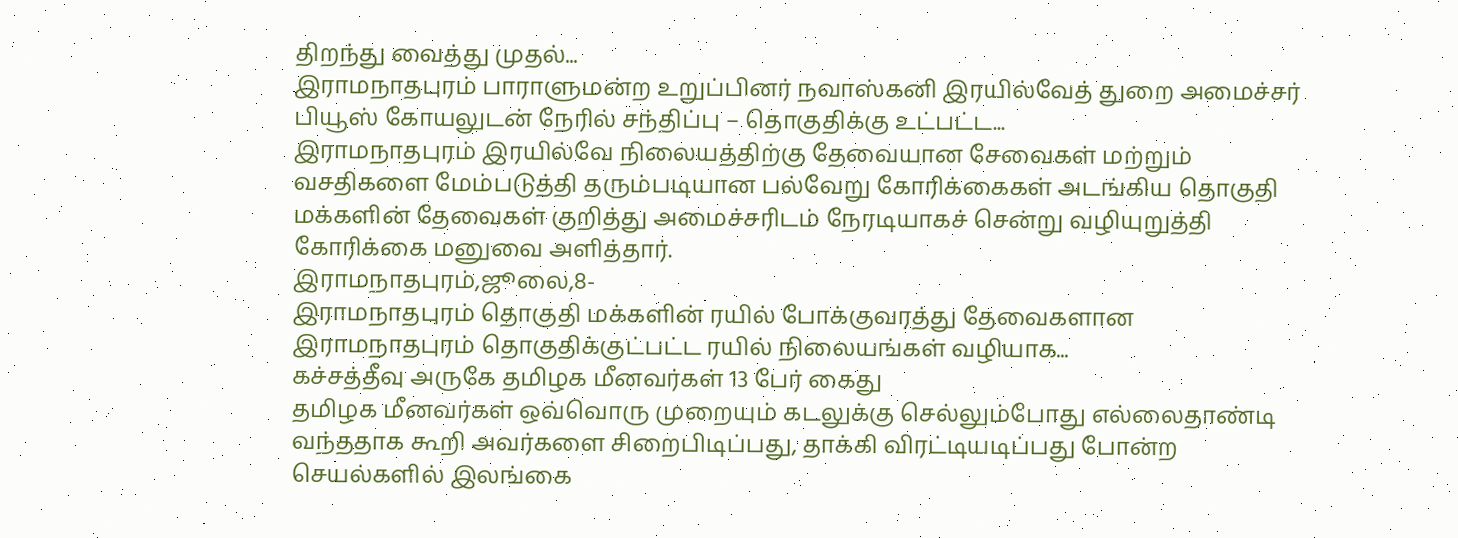திறந்து வைத்து முதல்...
இராமநாதபுரம் பாராளுமன்ற உறுப்பினர் நவாஸ்கனி இரயில்வேத் துறை அமைச்சர் பியூஸ் கோயலுடன் நேரில் சந்திப்பு – தொகுதிக்கு உட்பட்ட...
இராமநாதபுரம் இரயில்வே நிலையத்திற்கு தேவையான சேவைகள் மற்றும் வசதிகளை மேம்படுத்தி தரும்படியான பல்வேறு கோரிக்கைகள் அடங்கிய தொகுதி மக்களின் தேவைகள் குறித்து அமைச்சரிடம் நேரடியாகச் சென்று வழியுறுத்தி கோரிக்கை மனுவை அளித்தார்.
இராமநாதபுரம்,ஜூலை,8-
இராமநாதபுரம் தொகுதி மக்களின் ரயில் போக்குவரத்து தேவைகளான இராமநாதபுரம் தொகுதிக்குட்பட்ட ரயில் நிலையங்கள் வழியாக...
கச்சத்தீவு அருகே தமிழக மீனவர்கள் 13 பேர் கைது
தமிழக மீனவர்கள் ஒவ்வொரு முறையும் கடலுக்கு செல்லும்போது எல்லைதாண்டி வந்ததாக கூறி அவர்களை சிறைபிடிப்பது, தாக்கி விரட்டியடிப்பது போன்ற செயல்களில் இலங்கை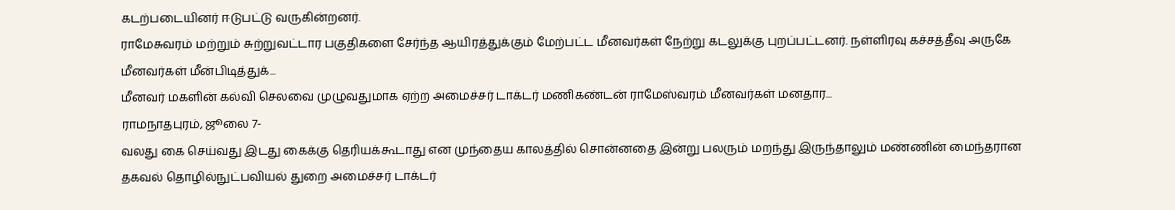கடற்படையினர் ஈடுபட்டு வருகின்றனர்.
ராமேசுவரம் மற்றும் சுற்றுவட்டார பகுதிகளை சேர்ந்த ஆயிரத்துக்கும் மேற்பட்ட மீனவர்கள் நேற்று கடலுக்கு புறப்பட்டனர். நள்ளிரவு கச்சத்தீவு அருகே மீனவர்கள் மீன்பிடித்துக்...
மீனவர் மகளின் கல்வி செலவை முழுவதுமாக ஏற்ற அமைச்சர் டாக்டர் மணிகண்டன் ராமேஸ்வரம் மீனவர்கள் மனதார...
ராமநாதபுரம், ஜூலை 7-
வலது கை செய்வது இடது கைக்கு தெரியக்கூடாது என முந்தைய காலத்தில் சொன்னதை இன்று பலரும் மறந்து இருந்தாலும் மண்ணின் மைந்தரான தகவல் தொழில்நுட்பவியல் துறை அமைச்சர் டாக்டர்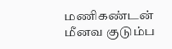மணிகண்டன் மீனவ குடும்ப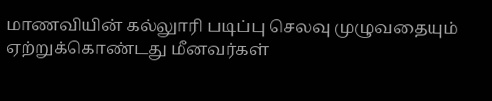மாணவியின் கல்லுாரி படிப்பு செலவு முழுவதையும் ஏற்றுக்கொண்டது மீனவர்கள்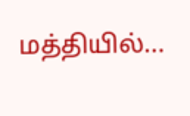மத்தியில்...